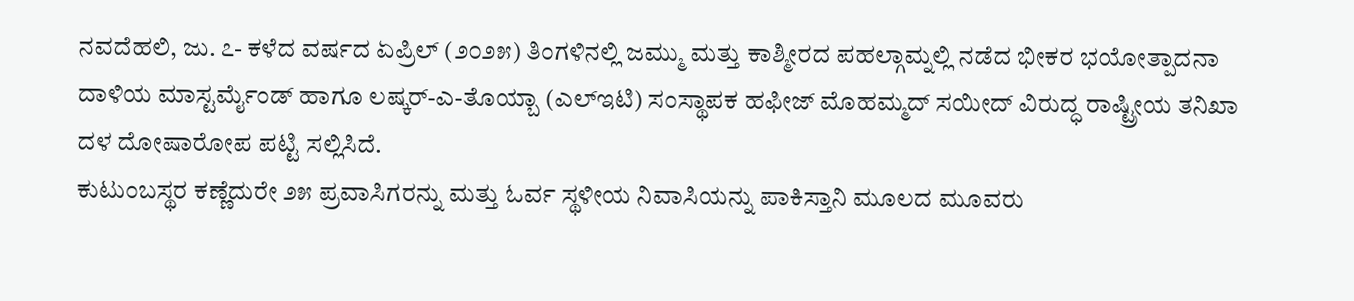ನವದೆಹಲಿ, ಜು. ೭- ಕಳೆದ ವರ್ಷದ ಏಪ್ರಿಲ್ (೨೦೨೫) ತಿಂಗಳಿನಲ್ಲಿ ಜಮ್ಮು ಮತ್ತು ಕಾಶ್ಮೀರದ ಪಹಲ್ಗಾಮ್ನಲ್ಲಿ ನಡೆದ ಭೀಕರ ಭಯೋತ್ಪಾದನಾ ದಾಳಿಯ ಮಾಸ್ಟರ್ಮೈಂಡ್ ಹಾಗೂ ಲಷ್ಕರ್-ಎ-ತೊಯ್ಬಾ (ಎಲ್ಇಟಿ) ಸಂಸ್ಥಾಪಕ ಹಫೀಜ್ ಮೊಹಮ್ಮದ್ ಸಯೀದ್ ವಿರುದ್ಧ ರಾಷ್ಟ್ರೀಯ ತನಿಖಾ ದಳ ದೋಷಾರೋಪ ಪಟ್ಟಿ ಸಲ್ಲಿಸಿದೆ.
ಕುಟುಂಬಸ್ಥರ ಕಣ್ಣೆದುರೇ ೨೫ ಪ್ರವಾಸಿಗರನ್ನು ಮತ್ತು ಓರ್ವ ಸ್ಥಳೀಯ ನಿವಾಸಿಯನ್ನು ಪಾಕಿಸ್ತಾನಿ ಮೂಲದ ಮೂವರು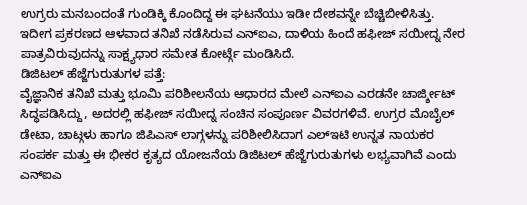ಉಗ್ರರು ಮನಬಂದಂತೆ ಗುಂಡಿಕ್ಕಿ ಕೊಂದಿದ್ದ ಈ ಘಟನೆಯು ಇಡೀ ದೇಶವನ್ನೇ ಬೆಚ್ಚಿಬೀಳಿಸಿತ್ತು. ಇದೀಗ ಪ್ರಕರಣದ ಆಳವಾದ ತನಿಖೆ ನಡೆಸಿರುವ ಎನ್ಐಎ, ದಾಳಿಯ ಹಿಂದೆ ಹಫೀಜ್ ಸಯೀದ್ನ ನೇರ ಪಾತ್ರವಿರುವುದನ್ನು ಸಾಕ್ಷ್ಯಧಾರ ಸಮೇತ ಕೋರ್ಟ್ಗೆ ಮಂಡಿಸಿದೆ.
ಡಿಜಿಟಲ್ ಹೆಜ್ಜೆಗುರುತುಗಳ ಪತ್ತೆ:
ವೈಜ್ಞಾನಿಕ ತನಿಖೆ ಮತ್ತು ಭೂಮಿ ಪರಿಶೀಲನೆಯ ಆಧಾರದ ಮೇಲೆ ಎನ್ಐಎ ಎರಡನೇ ಚಾರ್ಜ್ಶೀಟ್ ಸಿದ್ಧಪಡಿಸಿದ್ದು, ಅದರಲ್ಲಿ ಹಫೀಜ್ ಸಯೀದ್ನ ಸಂಚಿನ ಸಂಪೂರ್ಣ ವಿವರಗಳಿವೆ. ಉಗ್ರರ ಮೊಬೈಲ್ ಡೇಟಾ, ಚಾಟ್ಗಳು ಹಾಗೂ ಜಿಪಿಎಸ್ ಲಾಗ್ಗಳನ್ನು ಪರಿಶೀಲಿಸಿದಾಗ ಎಲ್ಇಟಿ ಉನ್ನತ ನಾಯಕರ ಸಂಪರ್ಕ ಮತ್ತು ಈ ಭೀಕರ ಕೃತ್ಯದ ಯೋಜನೆಯ ಡಿಜಿಟಲ್ ಹೆಜ್ಜೆಗುರುತುಗಳು ಲಭ್ಯವಾಗಿವೆ ಎಂದು ಎನ್ಐಎ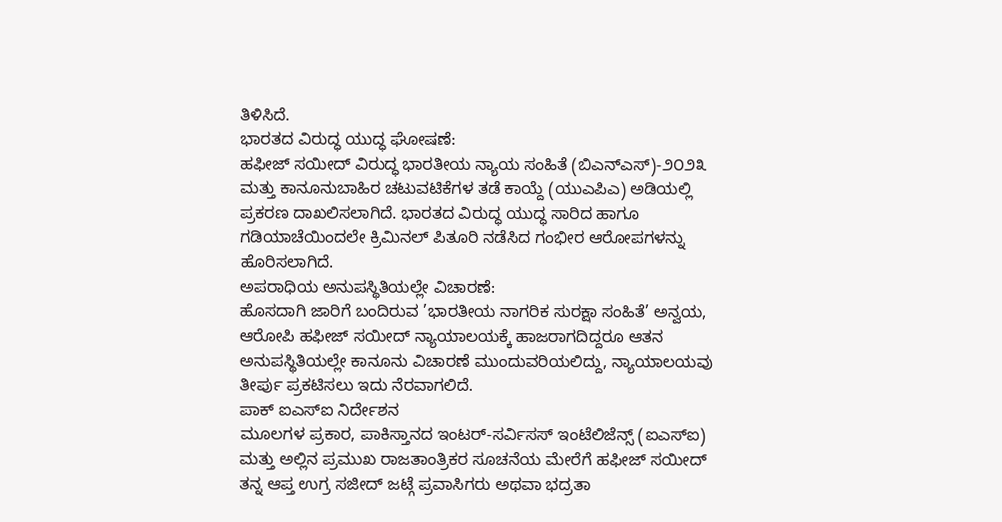ತಿಳಿಸಿದೆ.
ಭಾರತದ ವಿರುದ್ಧ ಯುದ್ಧ ಘೋಷಣೆ:
ಹಫೀಜ್ ಸಯೀದ್ ವಿರುದ್ಧ ಭಾರತೀಯ ನ್ಯಾಯ ಸಂಹಿತೆ (ಬಿಎನ್ಎಸ್)-೨೦೨೩ ಮತ್ತು ಕಾನೂನುಬಾಹಿರ ಚಟುವಟಿಕೆಗಳ ತಡೆ ಕಾಯ್ದೆ (ಯುಎಪಿಎ) ಅಡಿಯಲ್ಲಿ ಪ್ರಕರಣ ದಾಖಲಿಸಲಾಗಿದೆ. ಭಾರತದ ವಿರುದ್ಧ ಯುದ್ಧ ಸಾರಿದ ಹಾಗೂ ಗಡಿಯಾಚೆಯಿಂದಲೇ ಕ್ರಿಮಿನಲ್ ಪಿತೂರಿ ನಡೆಸಿದ ಗಂಭೀರ ಆರೋಪಗಳನ್ನು ಹೊರಿಸಲಾಗಿದೆ.
ಅಪರಾಧಿಯ ಅನುಪಸ್ಥಿತಿಯಲ್ಲೇ ವಿಚಾರಣೆ:
ಹೊಸದಾಗಿ ಜಾರಿಗೆ ಬಂದಿರುವ ’ಭಾರತೀಯ ನಾಗರಿಕ ಸುರಕ್ಷಾ ಸಂಹಿತೆ’ ಅನ್ವಯ, ಆರೋಪಿ ಹಫೀಜ್ ಸಯೀದ್ ನ್ಯಾಯಾಲಯಕ್ಕೆ ಹಾಜರಾಗದಿದ್ದರೂ ಆತನ ಅನುಪಸ್ಥಿತಿಯಲ್ಲೇ ಕಾನೂನು ವಿಚಾರಣೆ ಮುಂದುವರಿಯಲಿದ್ದು, ನ್ಯಾಯಾಲಯವು ತೀರ್ಪು ಪ್ರಕಟಿಸಲು ಇದು ನೆರವಾಗಲಿದೆ.
ಪಾಕ್ ಐಎಸ್ಐ ನಿರ್ದೇಶನ
ಮೂಲಗಳ ಪ್ರಕಾರ, ಪಾಕಿಸ್ತಾನದ ಇಂಟರ್-ಸರ್ವಿಸಸ್ ಇಂಟೆಲಿಜೆನ್ಸ್ (ಐಎಸ್ಐ) ಮತ್ತು ಅಲ್ಲಿನ ಪ್ರಮುಖ ರಾಜತಾಂತ್ರಿಕರ ಸೂಚನೆಯ ಮೇರೆಗೆ ಹಫೀಜ್ ಸಯೀದ್ ತನ್ನ ಆಪ್ತ ಉಗ್ರ ಸಜೀದ್ ಜಟ್ಗೆ ಪ್ರವಾಸಿಗರು ಅಥವಾ ಭದ್ರತಾ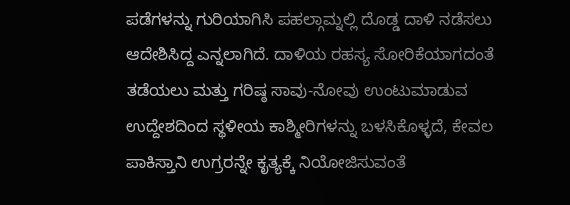ಪಡೆಗಳನ್ನು ಗುರಿಯಾಗಿಸಿ ಪಹಲ್ಗಾಮ್ನಲ್ಲಿ ದೊಡ್ಡ ದಾಳಿ ನಡೆಸಲು ಆದೇಶಿಸಿದ್ದ ಎನ್ನಲಾಗಿದೆ. ದಾಳಿಯ ರಹಸ್ಯ ಸೋರಿಕೆಯಾಗದಂತೆ ತಡೆಯಲು ಮತ್ತು ಗರಿಷ್ಠ ಸಾವು-ನೋವು ಉಂಟುಮಾಡುವ ಉದ್ದೇಶದಿಂದ ಸ್ಥಳೀಯ ಕಾಶ್ಮೀರಿಗಳನ್ನು ಬಳಸಿಕೊಳ್ಳದೆ, ಕೇವಲ ಪಾಕಿಸ್ತಾನಿ ಉಗ್ರರನ್ನೇ ಕೃತ್ಯಕ್ಕೆ ನಿಯೋಜಿಸುವಂತೆ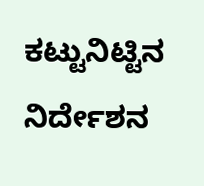ಕಟ್ಟುನಿಟ್ಟಿನ ನಿರ್ದೇಶನ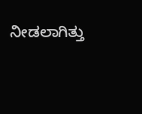ನೀಡಲಾಗಿತ್ತು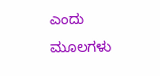ಎಂದು ಮೂಲಗಳು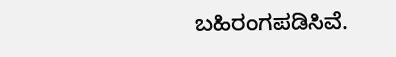ಬಹಿರಂಗಪಡಿಸಿವೆ.